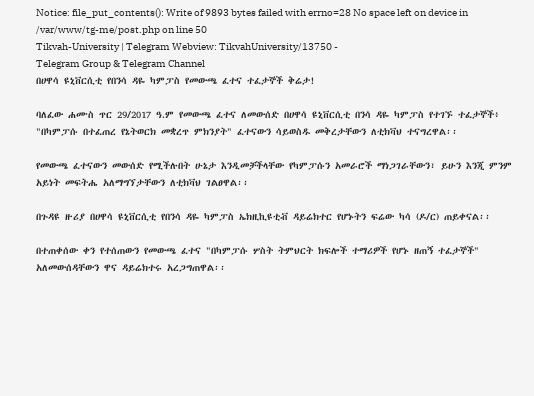Notice: file_put_contents(): Write of 9893 bytes failed with errno=28 No space left on device in /var/www/tg-me/post.php on line 50
Tikvah-University | Telegram Webview: TikvahUniversity/13750 -
Telegram Group & Telegram Channel
በሀዋሳ ዩኒቨርሲቲ የበንሳ ዳዬ ካምፓስ የመውጫ ፈተና ተፈታኞች ቅሬታ!

ባለፈው ሐሙስ ጥር 29/2017 ዓ.ም የመውጫ ፈተና ለመውሰድ በሀዋሳ ዩኒቨርሲቲ በንሳ ዳዬ ካምፓስ የተገኙ ተፈታኞች፥ "በካምፓሱ በተፈጠረ የኔትወርክ መቋረጥ ምክንያት" ፈተናውን ሳይወስዱ መቅረታቸውን ለቲክቫህ ተናግረዋል፡፡

የመውጫ ፈተናውን መውሰድ የሚችሉበት ሁኔታ እንዲመቻችላቸው የካምፓሱን አመራሮች ማነጋገራቸውን፣ ይሁን እንጂ ምንም አይነት መፍትሔ አለማግኘታቸውን ለቲክቫህ ገልፀዋል፡፡

በጉዳዩ ዙሪያ በሀዋሳ ዩኒቨርሲቲ የበንሳ ዳዬ ካምፓስ ኤክዚኪዩቲቭ ዳይሬክተር የሆኑትን ፍሬው ካሳ (ዶ/ር) ጠይቀናል፡፡

በተጠቀሰው ቀን የተሰጠውን የመውጫ ፈተና "በካምፓሱ ሦስት ትምህርት ክፍሎች ተማሪዎች የሆኑ ዘጠኝ ተፈታኞች" አለመውሰዳቸውን ዋና ዳይሬክተሩ አረጋግጠዋል፡፡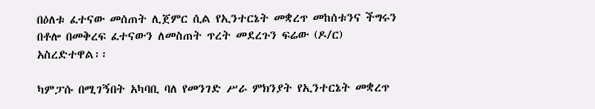በዕለቱ ፈተናው መሰጠት ሊጀምር ሲል የኢንተርኔት መቋረጥ መከሰቱንና ችግሩን በቶሎ በመቅረፍ ፈተናውን ለመስጠት ጥረት መደረጉን ፍሬው (ዶ/ር) አስረድተዋል፡፡

ካምፓሱ በሚገኝበት አካባቢ ባለ የመንገድ ሥራ ምክንያት የኢንተርኔት መቋረጥ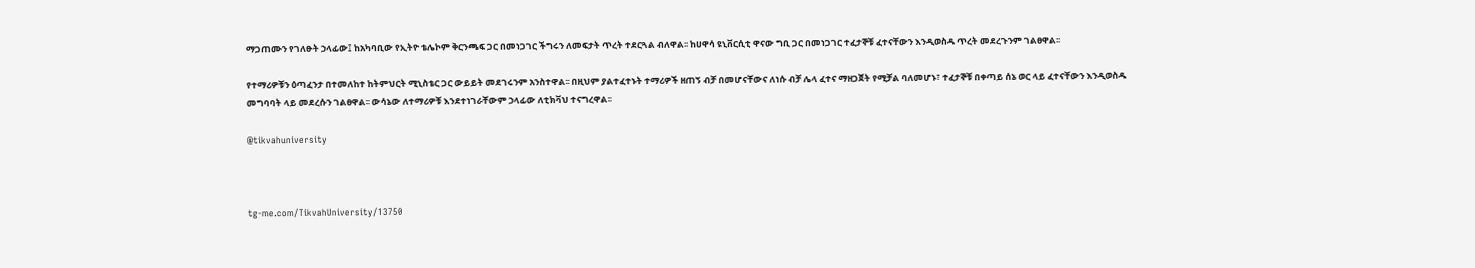ማጋጠሙን የገለፁት ኃላፊው፤ ከአካባቢው የኢትዮ ቴሌኮም ቅርንጫፍ ጋር በመነጋገር ችግሩን ለመፍታት ጥረት ተደርጓል ብለዋል፡፡ ከሀዋሳ ዩኒቨርሲቲ ዋናው ግቢ ጋር በመነጋገር ተፈታኞቹ ፈተናቸውን እንዲወስዱ ጥረት መደረጉንም ገልፀዋል፡፡

የተማሪዎቹን ዕጣፈንታ በተመለከተ ከትምህርት ሚኒስቴር ጋር ውይይት መደገሩንም አንስተዋል፡፡ በዚህም ያልተፈተኑት ተማሪዎች ዘጠኝ ብቻ በመሆናቸውና ለነሱ ብቻ ሌላ ፈተና ማዘጋጀት የሚቻል ባለመሆኑ፣ ተፈታኞቹ በቀጣይ ሰኔ ወር ላይ ፈተናቸውን እንዲወስዱ መግባባት ላይ መደረሱን ገልፀዋል፡፡ ውሳኔው ለተማሪዎቹ እንደተነገራቸውም ኃላፊው ለቲክቫህ ተናግረዋል፡፡

@tikvahuniversity



tg-me.com/TikvahUniversity/13750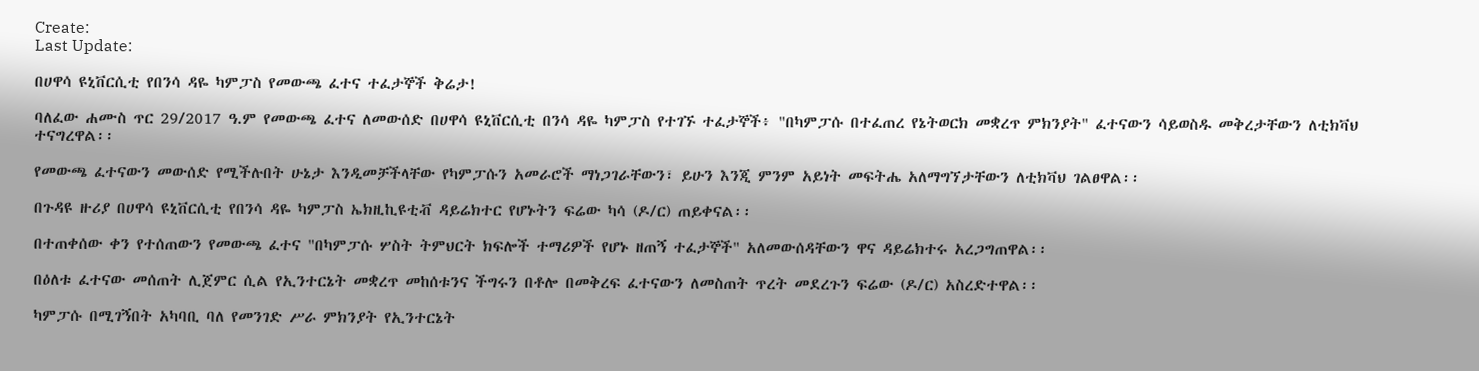Create:
Last Update:

በሀዋሳ ዩኒቨርሲቲ የበንሳ ዳዬ ካምፓስ የመውጫ ፈተና ተፈታኞች ቅሬታ!

ባለፈው ሐሙስ ጥር 29/2017 ዓ.ም የመውጫ ፈተና ለመውሰድ በሀዋሳ ዩኒቨርሲቲ በንሳ ዳዬ ካምፓስ የተገኙ ተፈታኞች፥ "በካምፓሱ በተፈጠረ የኔትወርክ መቋረጥ ምክንያት" ፈተናውን ሳይወስዱ መቅረታቸውን ለቲክቫህ ተናግረዋል፡፡

የመውጫ ፈተናውን መውሰድ የሚችሉበት ሁኔታ እንዲመቻችላቸው የካምፓሱን አመራሮች ማነጋገራቸውን፣ ይሁን እንጂ ምንም አይነት መፍትሔ አለማግኘታቸውን ለቲክቫህ ገልፀዋል፡፡

በጉዳዩ ዙሪያ በሀዋሳ ዩኒቨርሲቲ የበንሳ ዳዬ ካምፓስ ኤክዚኪዩቲቭ ዳይሬክተር የሆኑትን ፍሬው ካሳ (ዶ/ር) ጠይቀናል፡፡

በተጠቀሰው ቀን የተሰጠውን የመውጫ ፈተና "በካምፓሱ ሦስት ትምህርት ክፍሎች ተማሪዎች የሆኑ ዘጠኝ ተፈታኞች" አለመውሰዳቸውን ዋና ዳይሬክተሩ አረጋግጠዋል፡፡

በዕለቱ ፈተናው መሰጠት ሊጀምር ሲል የኢንተርኔት መቋረጥ መከሰቱንና ችግሩን በቶሎ በመቅረፍ ፈተናውን ለመስጠት ጥረት መደረጉን ፍሬው (ዶ/ር) አስረድተዋል፡፡

ካምፓሱ በሚገኝበት አካባቢ ባለ የመንገድ ሥራ ምክንያት የኢንተርኔት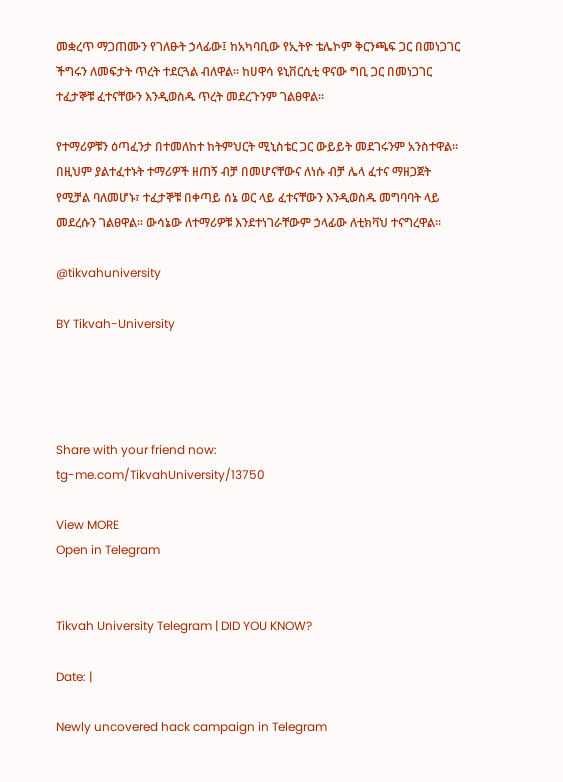መቋረጥ ማጋጠሙን የገለፁት ኃላፊው፤ ከአካባቢው የኢትዮ ቴሌኮም ቅርንጫፍ ጋር በመነጋገር ችግሩን ለመፍታት ጥረት ተደርጓል ብለዋል፡፡ ከሀዋሳ ዩኒቨርሲቲ ዋናው ግቢ ጋር በመነጋገር ተፈታኞቹ ፈተናቸውን እንዲወስዱ ጥረት መደረጉንም ገልፀዋል፡፡

የተማሪዎቹን ዕጣፈንታ በተመለከተ ከትምህርት ሚኒስቴር ጋር ውይይት መደገሩንም አንስተዋል፡፡ በዚህም ያልተፈተኑት ተማሪዎች ዘጠኝ ብቻ በመሆናቸውና ለነሱ ብቻ ሌላ ፈተና ማዘጋጀት የሚቻል ባለመሆኑ፣ ተፈታኞቹ በቀጣይ ሰኔ ወር ላይ ፈተናቸውን እንዲወስዱ መግባባት ላይ መደረሱን ገልፀዋል፡፡ ውሳኔው ለተማሪዎቹ እንደተነገራቸውም ኃላፊው ለቲክቫህ ተናግረዋል፡፡

@tikvahuniversity

BY Tikvah-University




Share with your friend now:
tg-me.com/TikvahUniversity/13750

View MORE
Open in Telegram


Tikvah University Telegram | DID YOU KNOW?

Date: |

Newly uncovered hack campaign in Telegram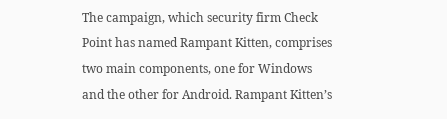The campaign, which security firm Check Point has named Rampant Kitten, comprises two main components, one for Windows and the other for Android. Rampant Kitten’s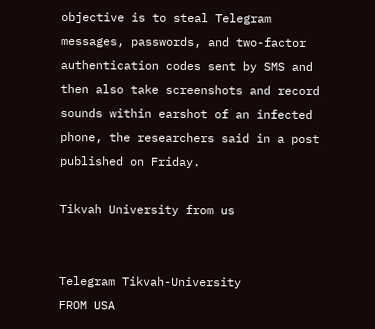objective is to steal Telegram messages, passwords, and two-factor authentication codes sent by SMS and then also take screenshots and record sounds within earshot of an infected phone, the researchers said in a post published on Friday.

Tikvah University from us


Telegram Tikvah-University
FROM USA